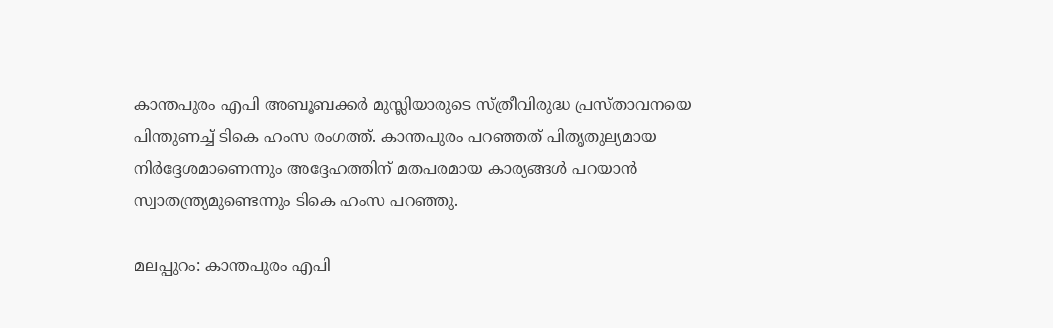കാന്തപുരം എപി അബൂബക്കർ മുസ്ലിയാരുടെ സ്ത്രീവിരുദ്ധ പ്രസ്താവനയെ പിന്തുണച്ച് ടികെ ഹംസ രംഗത്ത്. കാന്തപുരം പറഞ്ഞത് പിതൃതുല്യമായ നിർദ്ദേശമാണെന്നും അദ്ദേഹത്തിന് മതപരമായ കാര്യങ്ങൾ പറയാൻ സ്വാതന്ത്ര്യമുണ്ടെന്നും ടികെ ഹംസ പറഞ്ഞു.

മലപ്പുറം: കാന്തപുരം എപി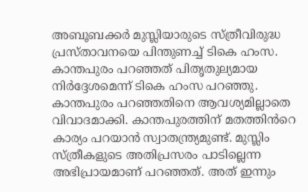അബൂബക്കർ മുസ്ലിയാരുടെ സ്ത്രീവിരുദ്ധ പ്രസ്താവനയെ പിന്തുണച്ച് ടികെ ഹംസ. കാന്തപുരം പറഞ്ഞത് പിതൃതുല്യമായ നിർദ്ദേശമെന്ന് ടികെ ഹംസ പറഞ്ഞു. കാന്തപുരം പറഞ്ഞതിനെ ആവശ്യമില്ലാതെ വിവാദമാക്കി. കാന്തപുരത്തിന് മതത്തിൻറെ കാര്യം പറയാൻ സ്വാതന്ത്ര്യമുണ്ട്. മുസ്ലിം സ്ത്രീകളുടെ അതിപ്രസരം പാടില്ലെന്ന അഭിപ്രായമാണ് പറഞ്ഞത്. അത് ഇന്നും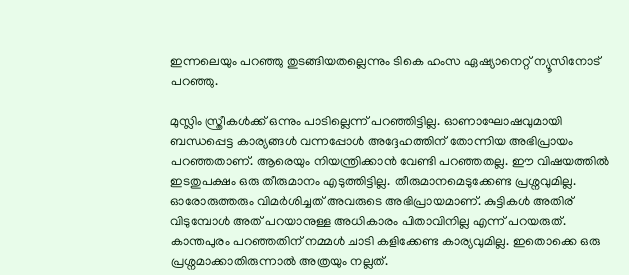ഇന്നലെയും പറഞ്ഞു തുടങ്ങിയതല്ലെന്നും ടികെ ഹംസ ഏഷ്യാനെറ്റ് ന്യൂസിനോട് പറഞ്ഞു.

മുസ്ലിം സ്ത്രീകൾക്ക് ഒന്നും പാടില്ലെന്ന് പറഞ്ഞിട്ടില്ല. ഓണാഘോഷവുമായി ബന്ധപ്പെട്ട കാര്യങ്ങൾ വന്നപ്പോൾ അദ്ദേഹത്തിന് തോന്നിയ അഭിപ്രായം പറഞ്ഞതാണ്. ആരെയും നിയന്ത്രിക്കാൻ വേണ്ടി പറഞ്ഞതല്ല. ഈ വിഷയത്തിൽ ഇടതുപക്ഷം ഒരു തീരുമാനം എടുത്തിട്ടില്ല. തീരുമാനമെടുക്കേണ്ട പ്രശ്നവുമില്ല. ഓരോരുത്തരും വിമർശിച്ചത് അവരുടെ അഭിപ്രായമാണ്. കുട്ടികൾ അതിര് വിടുമ്പോൾ അത് പറയാനുള്ള അധികാരം പിതാവിനില്ല എന്ന് പറയരുത്. കാന്തപുരം പറഞ്ഞതിന് നമ്മൾ ചാടി കളിക്കേണ്ട കാര്യവുമില്ല. ഇതൊക്കെ ഒരു പ്രശ്നമാക്കാതിരുന്നാൽ അത്രയും നല്ലത്.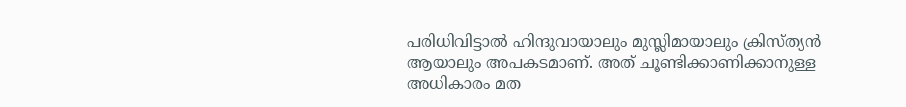പരിധിവിട്ടാൽ ഹിന്ദുവായാലും മുസ്ലിമായാലും ക്രിസ്ത്യൻ ആയാലും അപകടമാണ്. അത് ചൂണ്ടിക്കാണിക്കാനുള്ള അധികാരം മത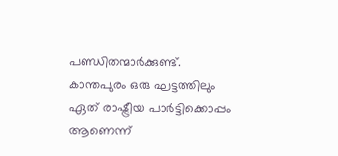പണ്ഡിതന്മാർക്കുണ്ട്. കാന്തപുരം ഒരു ഘട്ടത്തിലും ഏത് രാഷ്ട്രീയ പാർട്ടിക്കൊപ്പം ആണെന്ന്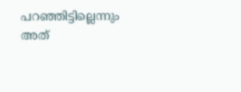പറഞ്ഞിട്ടില്ലെന്നും അത്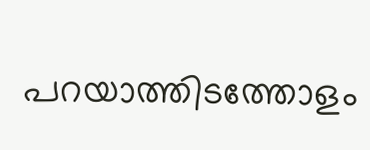പറയാത്തിടത്തോളം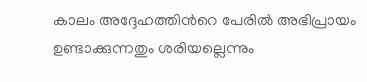കാലം അദ്ദേഹത്തിൻറെ പേരിൽ അഭിപ്രായം ഉണ്ടാക്കുന്നതും ശരിയല്ലെന്നും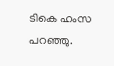ടികെ ഹംസ പറഞ്ഞു.